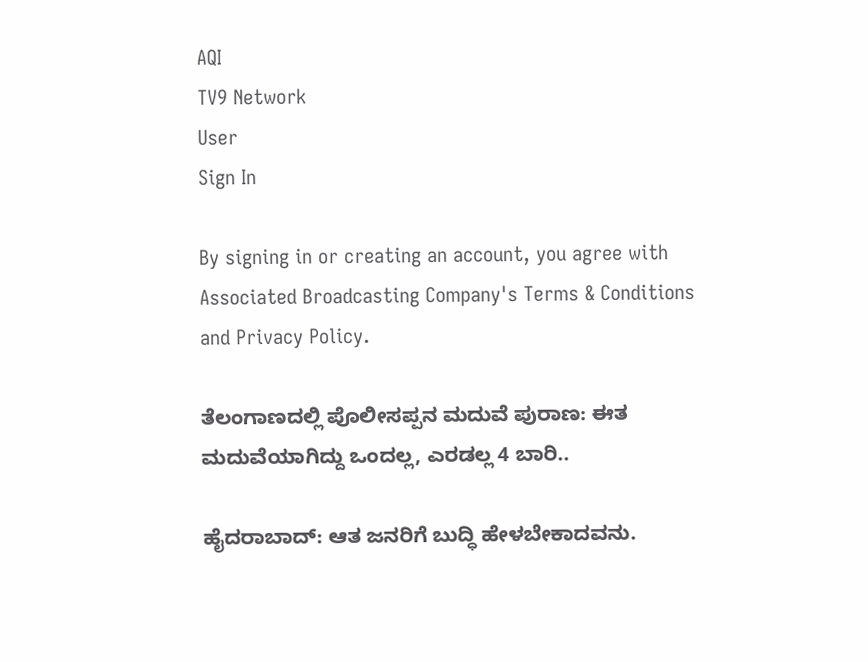AQI
TV9 Network
User
Sign In

By signing in or creating an account, you agree with Associated Broadcasting Company's Terms & Conditions and Privacy Policy.

ತೆಲಂಗಾಣದಲ್ಲಿ ಪೊಲೀಸಪ್ಪನ ಮದುವೆ ಪುರಾಣ: ಈತ ಮದುವೆಯಾಗಿದ್ದು ಒಂದಲ್ಲ, ಎರಡಲ್ಲ 4 ಬಾರಿ..

ಹೈದರಾಬಾದ್: ಆತ ಜನರಿಗೆ ಬುದ್ಧಿ ಹೇಳಬೇಕಾದವನು.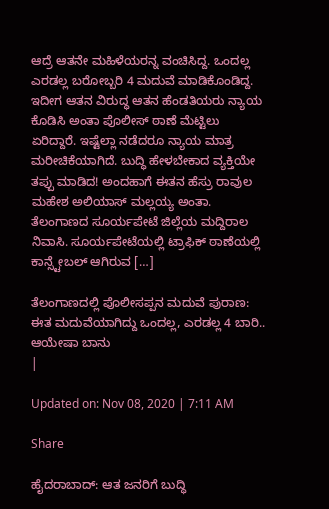ಆದ್ರೆ ಆತನೇ ಮಹಿಳೆಯರನ್ನ ವಂಚಿಸಿದ್ದ. ಒಂದಲ್ಲ ಎರಡಲ್ಲ ಬರೋಬ್ಬರಿ 4 ಮದುವೆ ಮಾಡಿಕೊಂಡಿದ್ದ. ಇದೀಗ ಆತನ ವಿರುದ್ಧ ಆತನ ಹೆಂಡತಿಯರು ನ್ಯಾಯ ಕೊಡಿಸಿ ಅಂತಾ ಪೊಲೀಸ್ ಠಾಣೆ ಮೆಟ್ಟಿಲು ಏರಿದ್ದಾರೆ. ಇಷ್ಟೆಲ್ಲಾ ನಡೆದರೂ ನ್ಯಾಯ ಮಾತ್ರ ಮರೀಚಿಕೆಯಾಗಿದೆ. ಬುದ್ಧಿ ಹೇಳಬೇಕಾದ ವ್ಯಕ್ತಿಯೇ ತಪ್ಪು ಮಾಡಿದ! ಅಂದಹಾಗೆ ಈತನ ಹೆಸ್ರು ರಾವುಲ ಮಹೇಶ ಅಲಿಯಾಸ್ ಮಲ್ಲಯ್ಯ ಅಂತಾ. ತೆಲಂಗಾಣದ ಸೂರ್ಯಪೇಟೆ ಜಿಲ್ಲೆಯ ಮದ್ದಿರಾಲ ನಿವಾಸಿ. ಸೂರ್ಯಪೇಟೆಯಲ್ಲಿ ಟ್ರಾಫಿಕ್ ಠಾಣೆಯಲ್ಲಿ ಕಾನ್ಸ್ಟೇಬಲ್ ಆಗಿರುವ […]

ತೆಲಂಗಾಣದಲ್ಲಿ ಪೊಲೀಸಪ್ಪನ ಮದುವೆ ಪುರಾಣ: ಈತ ಮದುವೆಯಾಗಿದ್ದು ಒಂದಲ್ಲ, ಎರಡಲ್ಲ 4 ಬಾರಿ..
ಆಯೇಷಾ ಬಾನು
|

Updated on: Nov 08, 2020 | 7:11 AM

Share

ಹೈದರಾಬಾದ್: ಆತ ಜನರಿಗೆ ಬುದ್ಧಿ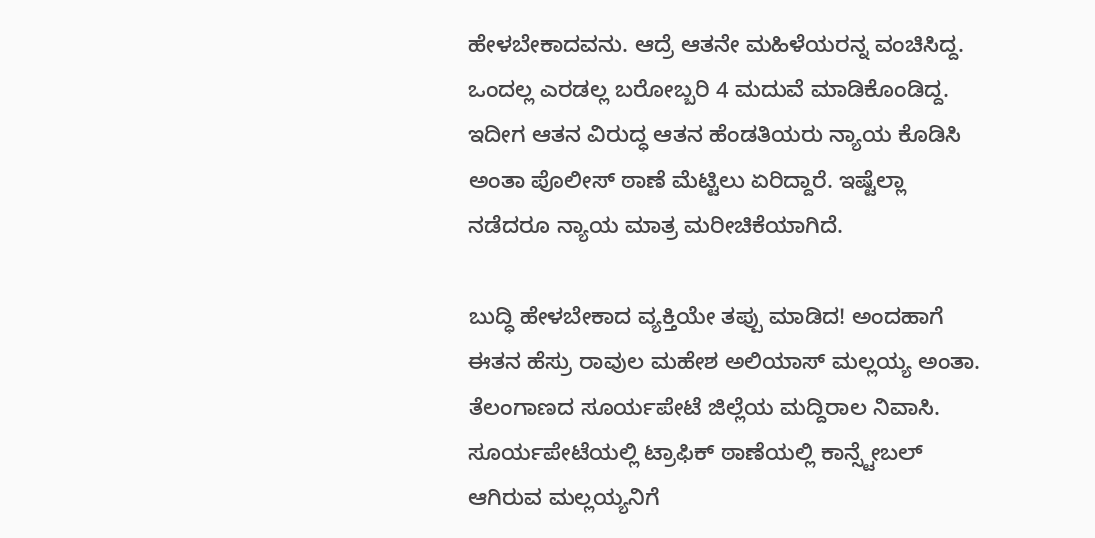ಹೇಳಬೇಕಾದವನು. ಆದ್ರೆ ಆತನೇ ಮಹಿಳೆಯರನ್ನ ವಂಚಿಸಿದ್ದ. ಒಂದಲ್ಲ ಎರಡಲ್ಲ ಬರೋಬ್ಬರಿ 4 ಮದುವೆ ಮಾಡಿಕೊಂಡಿದ್ದ. ಇದೀಗ ಆತನ ವಿರುದ್ಧ ಆತನ ಹೆಂಡತಿಯರು ನ್ಯಾಯ ಕೊಡಿಸಿ ಅಂತಾ ಪೊಲೀಸ್ ಠಾಣೆ ಮೆಟ್ಟಿಲು ಏರಿದ್ದಾರೆ. ಇಷ್ಟೆಲ್ಲಾ ನಡೆದರೂ ನ್ಯಾಯ ಮಾತ್ರ ಮರೀಚಿಕೆಯಾಗಿದೆ.

ಬುದ್ಧಿ ಹೇಳಬೇಕಾದ ವ್ಯಕ್ತಿಯೇ ತಪ್ಪು ಮಾಡಿದ! ಅಂದಹಾಗೆ ಈತನ ಹೆಸ್ರು ರಾವುಲ ಮಹೇಶ ಅಲಿಯಾಸ್ ಮಲ್ಲಯ್ಯ ಅಂತಾ. ತೆಲಂಗಾಣದ ಸೂರ್ಯಪೇಟೆ ಜಿಲ್ಲೆಯ ಮದ್ದಿರಾಲ ನಿವಾಸಿ. ಸೂರ್ಯಪೇಟೆಯಲ್ಲಿ ಟ್ರಾಫಿಕ್ ಠಾಣೆಯಲ್ಲಿ ಕಾನ್ಸ್ಟೇಬಲ್ ಆಗಿರುವ ಮಲ್ಲಯ್ಯನಿಗೆ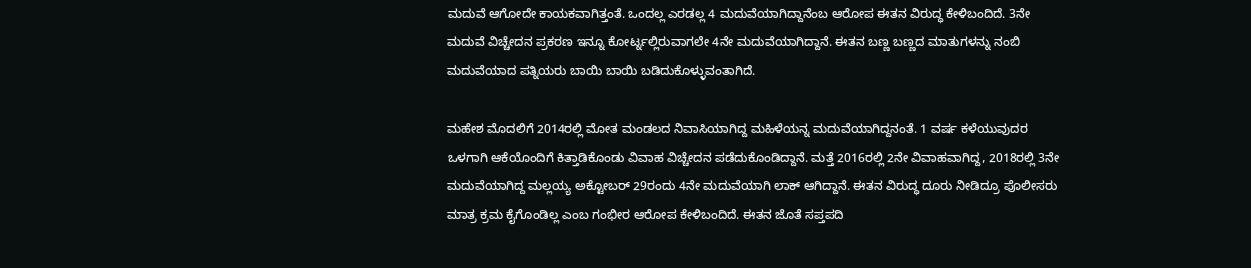ಮದುವೆ ಆಗೋದೇ ಕಾಯಕವಾಗಿತ್ತಂತೆ. ಒಂದಲ್ಲ ಎರಡಲ್ಲ 4 ಮದುವೆಯಾಗಿದ್ದಾನೆಂಬ ಆರೋಪ ಈತನ ವಿರುದ್ಧ ಕೇಳಿಬಂದಿದೆ. 3ನೇ ಮದುವೆ ವಿಚ್ಚೇದನ ಪ್ರಕರಣ ಇನ್ನೂ ಕೋರ್ಟ್ನಲ್ಲಿರುವಾಗಲೇ 4ನೇ ಮದುವೆಯಾಗಿದ್ದಾನೆ. ಈತನ ಬಣ್ಣ ಬಣ್ಣದ ಮಾತುಗಳನ್ನು ನಂಬಿ ಮದುವೆಯಾದ ಪತ್ನಿಯರು ಬಾಯಿ ಬಾಯಿ ಬಡಿದುಕೊಳ್ಳುವಂತಾಗಿದೆ.

ಮಹೇಶ ಮೊದಲಿಗೆ 2014ರಲ್ಲಿ ಮೋತ ಮಂಡಲದ ನಿವಾಸಿಯಾಗಿದ್ದ ಮಹಿಳೆಯನ್ನ ಮದುವೆಯಾಗಿದ್ದನಂತೆ. 1 ವರ್ಷ ಕಳೆಯುವುದರ ಒಳಗಾಗಿ ಆಕೆಯೊಂದಿಗೆ ಕಿತ್ತಾಡಿಕೊಂಡು ವಿವಾಹ ವಿಚ್ಚೇದನ ಪಡೆದುಕೊಂಡಿದ್ದಾನೆ. ಮತ್ತೆ 2016ರಲ್ಲಿ 2ನೇ ವಿವಾಹವಾಗಿದ್ದ, 2018ರಲ್ಲಿ 3ನೇ ಮದುವೆಯಾಗಿದ್ದ ಮಲ್ಲಯ್ಯ ಅಕ್ಟೋಬರ್ 29ರಂದು 4ನೇ ಮದುವೆಯಾಗಿ ಲಾಕ್ ಆಗಿದ್ದಾನೆ. ಈತನ ವಿರುದ್ಧ ದೂರು ನೀಡಿದ್ರೂ ಪೊಲೀಸರು ಮಾತ್ರ ಕ್ರಮ ಕೈಗೊಂಡಿಲ್ಲ ಎಂಬ ಗಂಭೀರ ಆರೋಪ ಕೇಳಿಬಂದಿದೆ. ಈತನ ಜೊತೆ ಸಪ್ತಪದಿ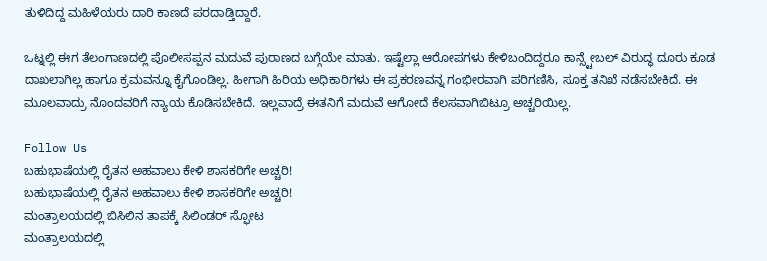ತುಳಿದಿದ್ದ ಮಹಿಳೆಯರು ದಾರಿ ಕಾಣದೆ ಪರದಾಡ್ತಿದ್ದಾರೆ.

ಒಟ್ನಲ್ಲಿ ಈಗ ತೆಲಂಗಾಣದಲ್ಲಿ ಪೊಲೀಸಪ್ಪನ ಮದುವೆ ಪುರಾಣದ ಬಗ್ಗೆಯೇ ಮಾತು. ಇಷ್ಟೆಲ್ಲಾ ಆರೋಪಗಳು ಕೇಳಿಬಂದಿದ್ದರೂ ಕಾನ್ಸ್ಟೇಬಲ್ ವಿರುದ್ಧ ದೂರು ಕೂಡ ದಾಖಲಾಗಿಲ್ಲ ಹಾಗೂ ಕ್ರಮವನ್ನೂ ಕೈಗೊಂಡಿಲ್ಲ. ಹೀಗಾಗಿ ಹಿರಿಯ ಅಧಿಕಾರಿಗಳು ಈ ಪ್ರಕರಣವನ್ನ ಗಂಭೀರವಾಗಿ ಪರಿಗಣಿಸಿ, ಸೂಕ್ತ ತನಿಖೆ ನಡೆಸಬೇಕಿದೆ. ಈ ಮೂಲವಾದ್ರು ನೊಂದವರಿಗೆ ನ್ಯಾಯ ಕೊಡಿಸಬೇಕಿದೆ. ಇಲ್ಲವಾದ್ರೆ ಈತನಿಗೆ ಮದುವೆ ಆಗೋದೆ ಕೆಲಸವಾಗಿಬಿಟ್ರೂ ಅಚ್ಚರಿಯಿಲ್ಲ.

Follow Us
ಬಹುಭಾಷೆಯಲ್ಲಿ ರೈತನ ಅಹವಾಲು ಕೇಳಿ ಶಾಸಕರಿಗೇ ಅಚ್ಚರಿ!
ಬಹುಭಾಷೆಯಲ್ಲಿ ರೈತನ ಅಹವಾಲು ಕೇಳಿ ಶಾಸಕರಿಗೇ ಅಚ್ಚರಿ!
ಮಂತ್ರಾಲಯದಲ್ಲಿ ಬಿಸಿಲಿನ ತಾಪಕ್ಕೆ ಸಿಲಿಂಡರ್ ಸ್ಫೋಟ
ಮಂತ್ರಾಲಯದಲ್ಲಿ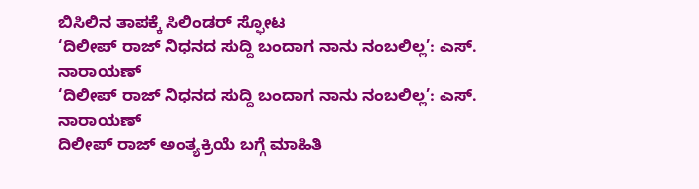ಬಿಸಿಲಿನ ತಾಪಕ್ಕೆ ಸಿಲಿಂಡರ್ ಸ್ಫೋಟ
‘ದಿಲೀಪ್ ರಾಜ್ ನಿಧನದ ಸುದ್ದಿ ಬಂದಾಗ ನಾನು ನಂಬಲಿಲ್ಲ’: ಎಸ್. ನಾರಾಯಣ್
‘ದಿಲೀಪ್ ರಾಜ್ ನಿಧನದ ಸುದ್ದಿ ಬಂದಾಗ ನಾನು ನಂಬಲಿಲ್ಲ’: ಎಸ್. ನಾರಾಯಣ್
ದಿಲೀಪ್ ರಾಜ್ ಅಂತ್ಯಕ್ರಿಯೆ ಬಗ್ಗೆ ಮಾಹಿತಿ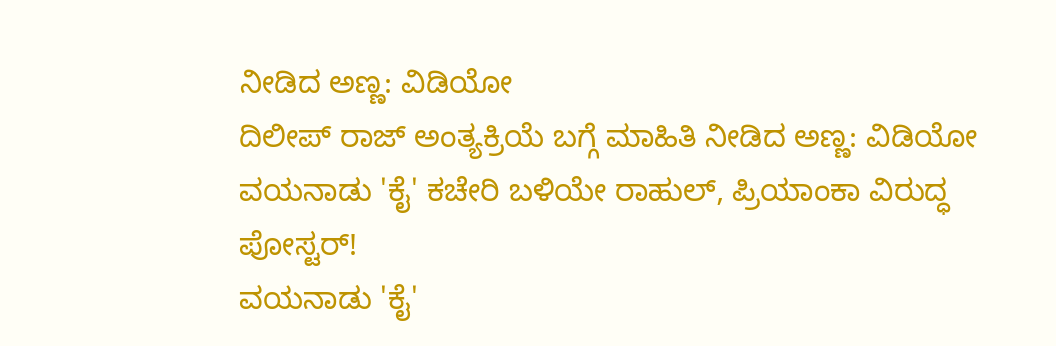ನೀಡಿದ ಅಣ್ಣ: ವಿಡಿಯೋ
ದಿಲೀಪ್ ರಾಜ್ ಅಂತ್ಯಕ್ರಿಯೆ ಬಗ್ಗೆ ಮಾಹಿತಿ ನೀಡಿದ ಅಣ್ಣ: ವಿಡಿಯೋ
ವಯನಾಡು 'ಕೈ' ಕಚೇರಿ ಬಳಿಯೇ ರಾಹುಲ್, ಪ್ರಿಯಾಂಕಾ ವಿರುದ್ಧ ಪೋಸ್ಟರ್!
ವಯನಾಡು 'ಕೈ'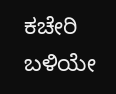ಕಚೇರಿ ಬಳಿಯೇ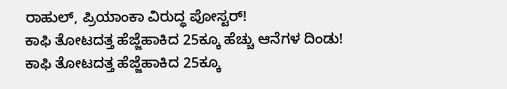ರಾಹುಲ್, ಪ್ರಿಯಾಂಕಾ ವಿರುದ್ಧ ಪೋಸ್ಟರ್!
ಕಾಫಿ ತೋಟದತ್ತ ಹೆಜ್ಜೆಹಾಕಿದ 25ಕ್ಕೂ ಹೆಚ್ಚು ಆನೆಗಳ ದಿಂಡು!
ಕಾಫಿ ತೋಟದತ್ತ ಹೆಜ್ಜೆಹಾಕಿದ 25ಕ್ಕೂ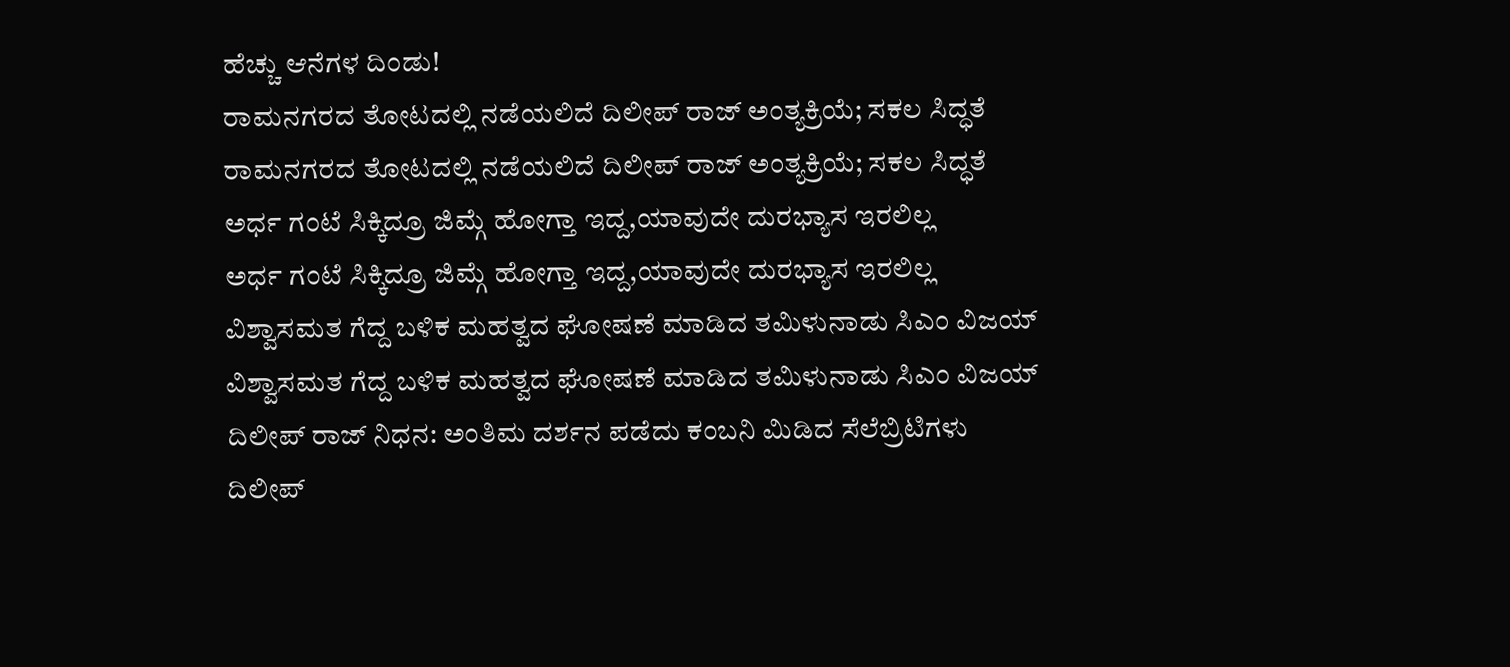ಹೆಚ್ಚು ಆನೆಗಳ ದಿಂಡು!
ರಾಮನಗರದ ತೋಟದಲ್ಲಿ ನಡೆಯಲಿದೆ ದಿಲೀಪ್ ರಾಜ್ ಅಂತ್ಯಕ್ರಿಯೆ; ಸಕಲ ಸಿದ್ಧತೆ
ರಾಮನಗರದ ತೋಟದಲ್ಲಿ ನಡೆಯಲಿದೆ ದಿಲೀಪ್ ರಾಜ್ ಅಂತ್ಯಕ್ರಿಯೆ; ಸಕಲ ಸಿದ್ಧತೆ
ಅರ್ಧ ಗಂಟೆ ಸಿಕ್ಕಿದ್ರೂ ಜಿಮ್ಗೆ ಹೋಗ್ತಾ ಇದ್ದ,ಯಾವುದೇ ದುರಭ್ಯಾಸ ಇರಲಿಲ್ಲ
ಅರ್ಧ ಗಂಟೆ ಸಿಕ್ಕಿದ್ರೂ ಜಿಮ್ಗೆ ಹೋಗ್ತಾ ಇದ್ದ,ಯಾವುದೇ ದುರಭ್ಯಾಸ ಇರಲಿಲ್ಲ
ವಿಶ್ವಾಸಮತ ಗೆದ್ದ ಬಳಿಕ ಮಹತ್ವದ ಘೋಷಣೆ ಮಾಡಿದ ತಮಿಳುನಾಡು ಸಿಎಂ ವಿಜಯ್
ವಿಶ್ವಾಸಮತ ಗೆದ್ದ ಬಳಿಕ ಮಹತ್ವದ ಘೋಷಣೆ ಮಾಡಿದ ತಮಿಳುನಾಡು ಸಿಎಂ ವಿಜಯ್
ದಿಲೀಪ್ ರಾಜ್ ನಿಧನ: ಅಂತಿಮ ದರ್ಶನ ಪಡೆದು ಕಂಬನಿ ಮಿಡಿದ ಸೆಲೆಬ್ರಿಟಿಗಳು
ದಿಲೀಪ್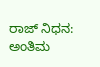ರಾಜ್ ನಿಧನ: ಅಂತಿಮ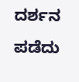ದರ್ಶನ ಪಡೆದು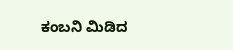ಕಂಬನಿ ಮಿಡಿದ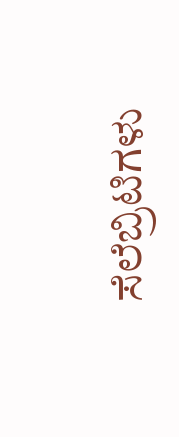ಸೆಲೆಬ್ರಿಟಿಗಳು